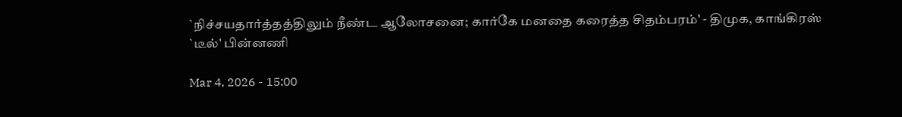`நிச்சயதார்த்தத்திலும் நீண்ட ஆலோசனை; கார்கே மனதை கரைத்த சிதம்பரம்' - திமுக, காங்கிரஸ் `டீல்' பின்னணி

Mar 4, 2026 - 15:00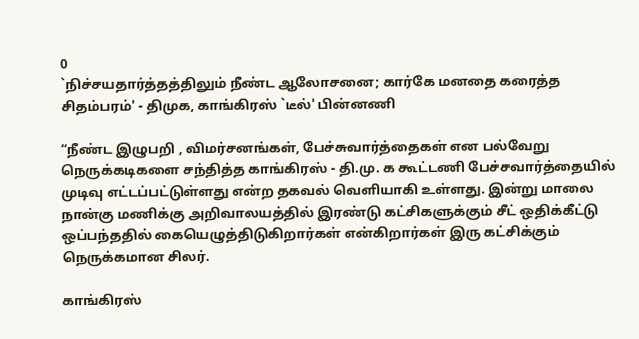0
`நிச்சயதார்த்தத்திலும் நீண்ட ஆலோசனை; கார்கே மனதை கரைத்த சிதம்பரம்' - திமுக, காங்கிரஸ் `டீல்' பின்னணி

“நீண்ட இழுபறி , விமர்சனங்கள், பேச்சுவார்த்தைகள் என பல்வேறு நெருக்கடிகளை சந்தித்த காங்கிரஸ் - தி.மு. க கூட்டணி பேச்சவார்த்தையில் முடிவு எட்டப்பட்டுள்ளது என்ற தகவல் வெளியாகி உள்ளது. இன்று மாலை நான்கு மணிக்கு அறிவாலயத்தில் இரண்டு கட்சிகளுக்கும் சீட் ஒதிக்கீட்டு ஒப்பந்ததில் கையெழுத்திடுகிறார்கள் என்கிறார்கள் இரு கட்சிக்கும் நெருக்கமான சிலர்.

காங்கிரஸ்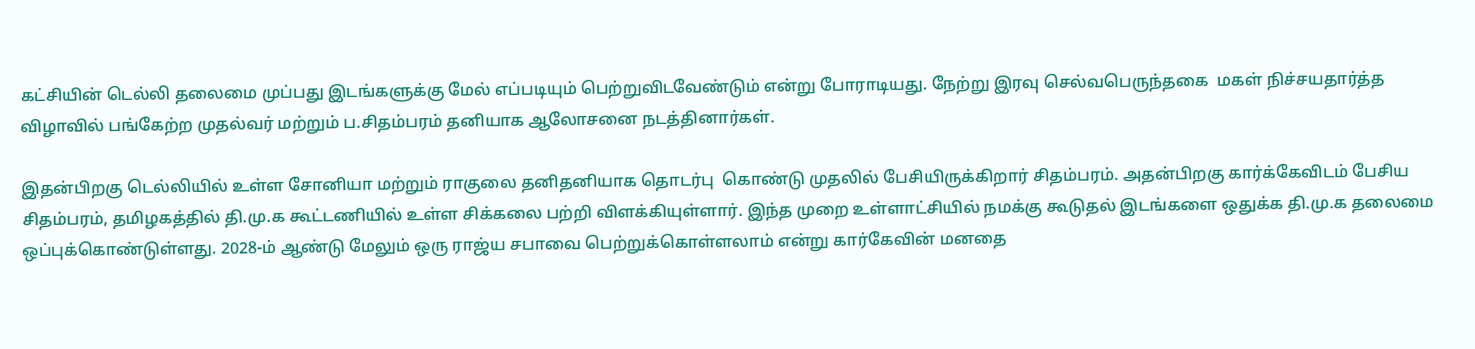கட்சியின் டெல்லி தலைமை முப்பது இடங்களுக்கு மேல் எப்படியும் பெற்றுவிடவேண்டும் என்று போராடியது. நேற்று இரவு செல்வபெருந்தகை  மகள் நிச்சயதார்த்த விழாவில் பங்கேற்ற முதல்வர் மற்றும் ப.சிதம்பரம் தனியாக ஆலோசனை நடத்தினார்கள்.

இதன்பிறகு டெல்லியில் உள்ள சோனியா மற்றும் ராகுலை தனிதனியாக தொடர்பு  கொண்டு முதலில் பேசியிருக்கிறார் சிதம்பரம். அதன்பிறகு கார்க்கேவிடம் பேசிய சிதம்பரம், தமிழகத்தில் தி.மு.க கூட்டணியில் உள்ள சிக்கலை பற்றி விளக்கியுள்ளார். இந்த முறை உள்ளாட்சியில் நமக்கு கூடுதல் இடங்களை ஒதுக்க தி.மு.க தலைமை ஒப்புக்கொண்டுள்ளது. 2028-ம் ஆண்டு மேலும் ஒரு ராஜ்ய சபாவை பெற்றுக்கொள்ளலாம் என்று கார்கேவின் மனதை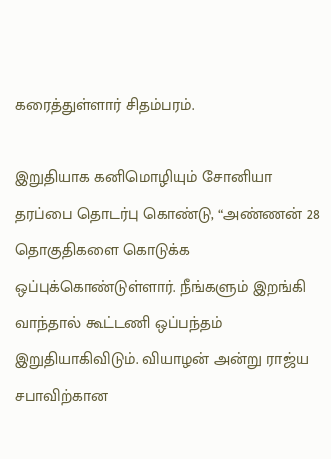கரைத்துள்ளார் சிதம்பரம்.

இறுதியாக கனிமொழியும் சோனியா தரப்பை தொடர்பு கொண்டு, “அண்ணன் 28 தொகுதிகளை கொடுக்க ஒப்புக்கொண்டுள்ளார். நீங்களும் இறங்கி வாந்தால் கூட்டணி ஒப்பந்தம் இறுதியாகிவிடும். வியாழன் அன்று ராஜ்ய சபாவிற்கான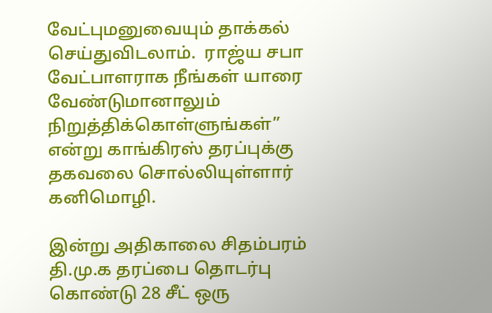வேட்புமனுவையும் தாக்கல் செய்துவிடலாம்.  ராஜ்ய சபா வேட்பாளராக நீங்கள் யாரை வேண்டுமானாலும் நிறுத்திக்கொள்ளுங்கள்” என்று காங்கிரஸ் தரப்புக்கு தகவலை சொல்லியுள்ளார் கனிமொழி.

இன்று அதிகாலை சிதம்பரம் தி.மு.க தரப்பை தொடர்பு கொண்டு 28 சீட் ஒரு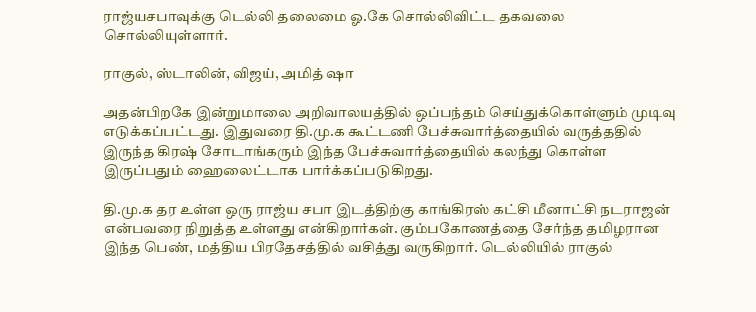ராஜ்யசபாவுக்கு டெல்லி தலைமை ஓ.கே சொல்லிவிட்ட தகவலை சொல்லியுள்ளார்.

ராகுல், ஸ்டாலின், விஜய், அமித் ஷா

அதன்பிறகே இன்றுமாலை அறிவாலயத்தில் ஒப்பந்தம் செய்துக்கொள்ளும் முடிவு எடுக்கப்பட்டது. இதுவரை தி.மு.க கூட்டணி பேச்சுவார்த்தையில் வருத்ததில் இருந்த கிரஷ் சோடாங்கரும் இந்த பேச்சுவார்த்தையில் கலந்து கொள்ள இருப்பதும் ஹைலைட்டாக பார்க்கப்படுகிறது.

தி.மு.க தர உள்ள ஒரு ராஜ்ய சபா இடத்திற்கு காங்கிரஸ் கட்சி மீனாட்சி நடராஜன் என்பவரை நிறுத்த உள்ளது என்கிறார்கள். கும்பகோணத்தை சேர்ந்த தமிழரான இந்த பெண், மத்திய பிரதேசத்தில் வசித்து வருகிறார். டெல்லியில் ராகுல்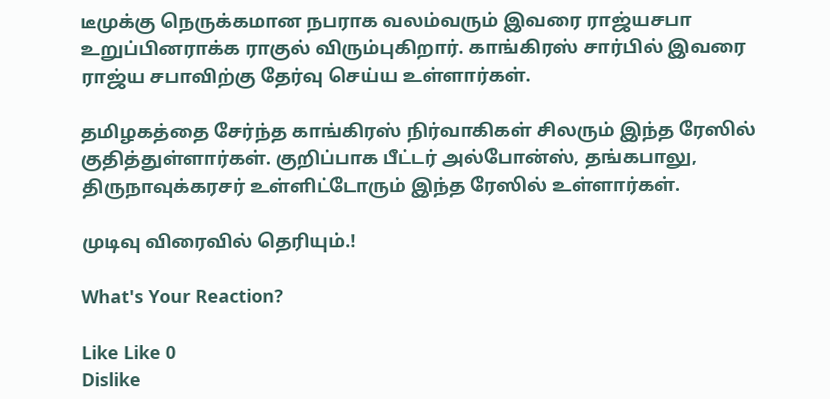டீமுக்கு நெருக்கமான நபராக வலம்வரும் இவரை ராஜ்யசபா உறுப்பினராக்க ராகுல் விரும்புகிறார். காங்கிரஸ் சார்பில் இவரை  ராஜ்ய சபாவிற்கு தேர்வு செய்ய உள்ளார்கள்.

தமிழகத்தை சேர்ந்த காங்கிரஸ் நிர்வாகிகள் சிலரும் இந்த ரேஸில் குதித்துள்ளார்கள். குறிப்பாக பீட்டர் அல்போன்ஸ், தங்கபாலு, திருநாவுக்கரசர் உள்ளிட்டோரும் இந்த ரேஸில் உள்ளார்கள்.

முடிவு விரைவில் தெரியும்.!

What's Your Reaction?

Like Like 0
Dislike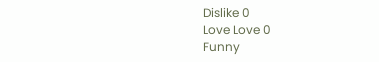Dislike 0
Love Love 0
Funny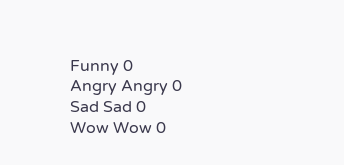Funny 0
Angry Angry 0
Sad Sad 0
Wow Wow 0